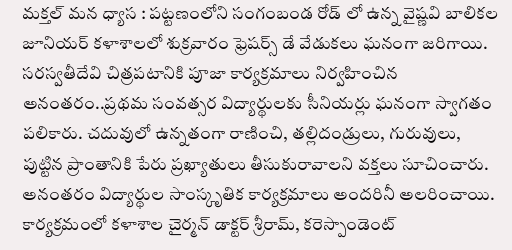మక్తల్ మన ధ్యాస : పట్టణంలోని సంగంబండ రోడ్ లో ఉన్న వైష్ణవి బాలికల జూనియర్ కళాశాలలో శుక్రవారం ఫ్రెషర్స్ డే వేడుకలు ఘనంగా జరిగాయి. సరస్వతీదేవి చిత్రపటానికి పూజా కార్యక్రమాలు నిర్వహించిన అనంతరం..ప్రథమ సంవత్సర విద్యార్థులకు సీనియర్లు ఘనంగా స్వాగతం పలికారు. చదువులో ఉన్నతంగా రాణించి, తల్లిదండ్రులు, గురువులు, పుట్టిన ప్రాంతానికి పేరు ప్రఖ్యాతులు తీసుకురావాలని వక్తలు సూచించారు. అనంతరం విద్యార్థుల సాంస్కృతిక కార్యక్రమాలు అందరినీ అలరించాయి. కార్యక్రమంలో కళాశాల చైర్మన్ డాక్టర్ శ్రీరామ్, కరెస్పాండెంట్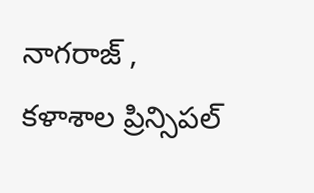నాగరాజ్ , కళాశాల ప్రిన్సిపల్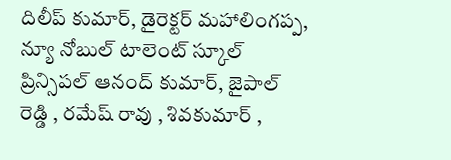దిలీప్ కుమార్, డైరెక్టర్ మహాలింగప్ప, న్యూ నోబుల్ టాలెంట్ స్కూల్ ప్రిన్సిపల్ ఆనంద్ కుమార్, జైపాల్ రెడ్డి , రమేష్ రావు , శివకుమార్ ,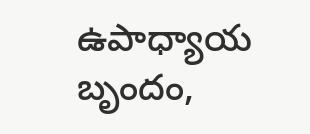ఉపాధ్యాయ బృందం,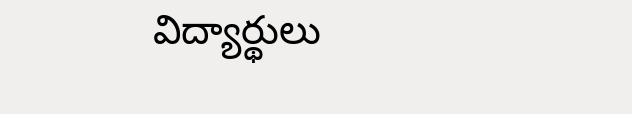విద్యార్థులు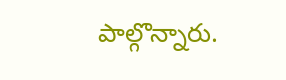పాల్గొన్నారు.